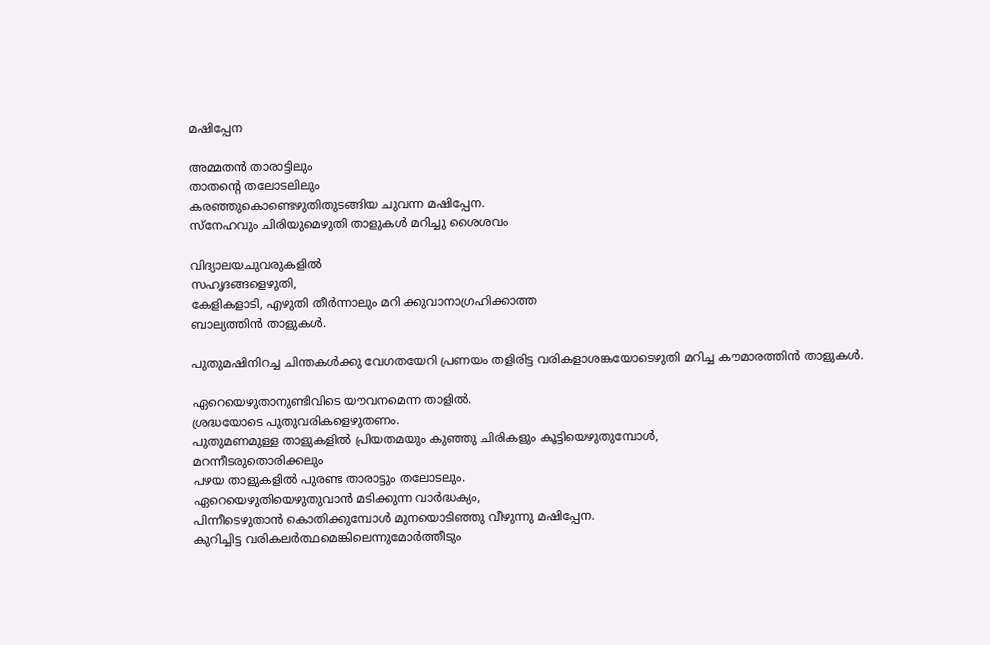മഷിപ്പേന

അമ്മതൻ താരാട്ടിലും
താതന്റെ തലോടലിലും
കരഞ്ഞുകൊണ്ടെഴുതിതുടങ്ങിയ ചുവന്ന മഷിപ്പേന.
സ്നേഹവും ചിരിയുമെഴുതി താളുകൾ മറിച്ചു ശൈശവം

വിദ്യാലയചുവരുകളിൽ
സഹൃദങ്ങളെഴുതി,
കേളികളാടി, എഴുതി തീർന്നാലും മറി ക്കുവാനാഗ്രഹിക്കാത്ത
ബാല്യത്തിൻ താളുകൾ.

പുതുമഷിനിറച്ച ചിന്തകൾക്കു വേഗതയേറി പ്രണയം തളിരിട്ട വരികളാശങ്കയോടെഴുതി മറിച്ച കൗമാരത്തിൻ താളുകൾ.

ഏറെയെഴുതാനുണ്ടിവിടെ യൗവനമെന്ന താളിൽ.
ശ്രദ്ധയോടെ പുതുവരികളെഴുതണം.
പുതുമണമുള്ള താളുകളിൽ പ്രിയതമയും കുഞ്ഞു ചിരികളും കൂട്ടിയെഴുതുമ്പോൾ,
മറന്നീടരുതൊരിക്കലും
പഴയ താളുകളിൽ പുരണ്ട താരാട്ടും തലോടലും.
ഏറെയെഴുതിയെഴുതുവാൻ മടിക്കുന്ന വാർദ്ധക്യം,
പിന്നീടെഴുതാൻ കൊതിക്കുമ്പോൾ മുനയൊടിഞ്ഞു വീഴുന്നു മഷിപ്പേന.
കുറിച്ചിട്ട വരികലർത്ഥമെങ്കിലെന്നുമോർത്തീടും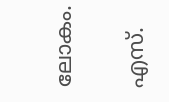ലോകം.

എസ്.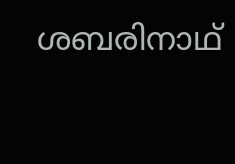ശബരിനാഥ്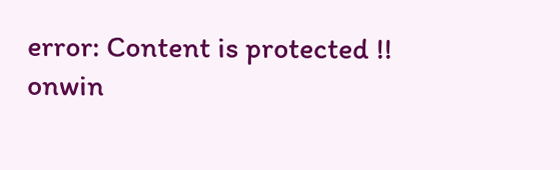error: Content is protected !!
onwin